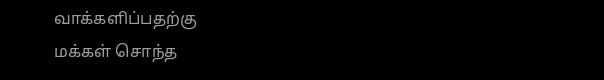வாக்களிப்பதற்கு
மக்கள் சொந்த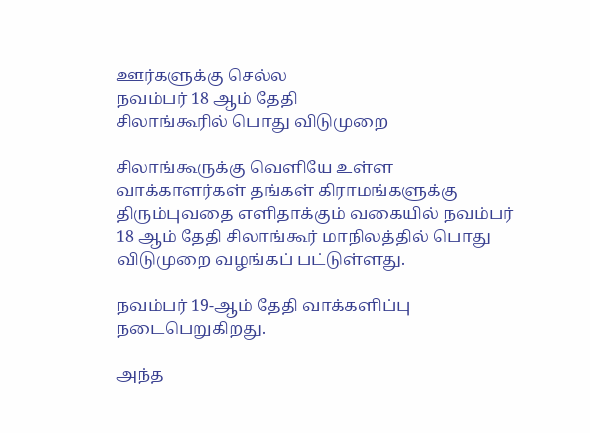ஊர்களுக்கு செல்ல
நவம்பர் 18 ஆம் தேதி
சிலாங்கூரில் பொது விடுமுறை

சிலாங்கூருக்கு வெளியே உள்ள வாக்காளர்கள் தங்கள் கிராமங்களுக்கு திரும்புவதை எளிதாக்கும் வகையில் நவம்பர் 18 ஆம் தேதி சிலாங்கூர் மாநிலத்தில் பொது விடுமுறை வழங்கப் பட்டுள்ளது.

நவம்பர் 19-ஆம் தேதி வாக்களிப்பு நடைபெறுகிறது.

அந்த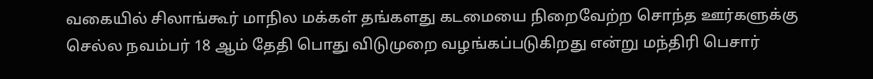வகையில் சிலாங்கூர் மாநில மக்கள் தங்களது கடமையை நிறைவேற்ற சொந்த ஊர்களுக்கு செல்ல நவம்பர் 18 ஆம் தேதி பொது விடுமுறை வழங்கப்படுகிறது என்று மந்திரி பெசார்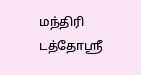மந்திரி டத்தோஸ்ரீ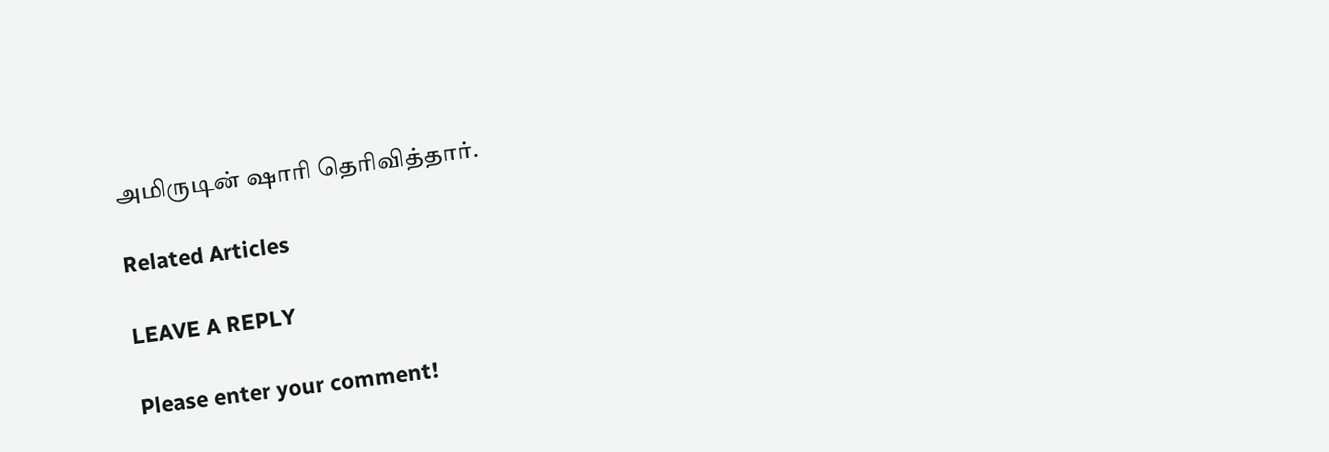அமிருடின் ஷாரி தெரிவித்தார்.

Related Articles

LEAVE A REPLY

Please enter your comment!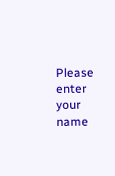Please enter your name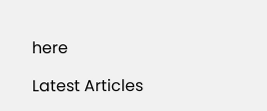here

Latest Articles